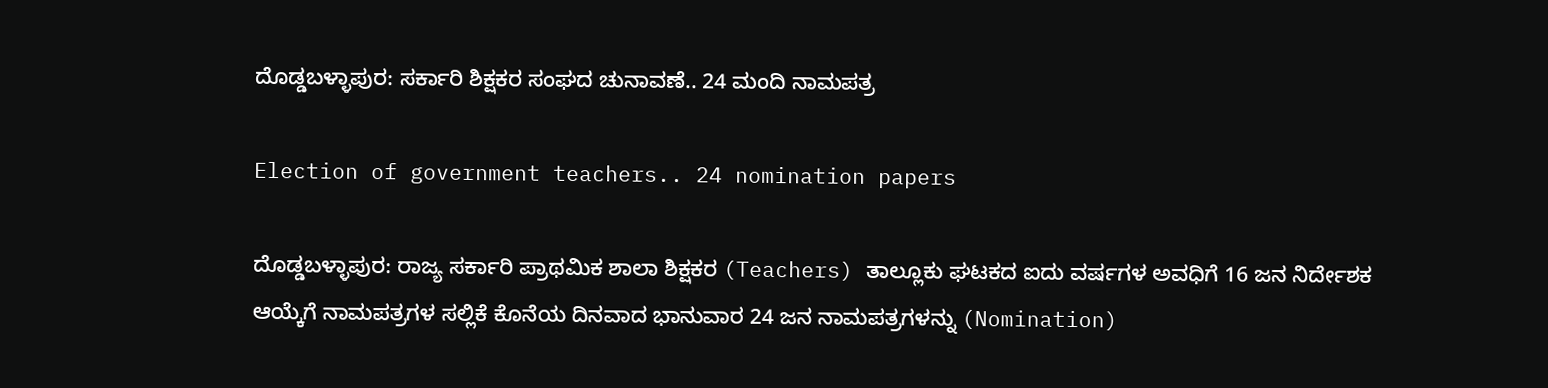ದೊಡ್ಡಬಳ್ಳಾಪುರ: ಸರ್ಕಾರಿ ಶಿಕ್ಷಕರ ಸಂಘದ ಚುನಾವಣೆ‌‌.. 24 ಮಂದಿ ನಾಮಪತ್ರ

Election of government teachers.. 24 nomination papers

ದೊಡ್ಡಬಳ್ಳಾಪುರ: ರಾಜ್ಯ ಸರ್ಕಾರಿ ಪ್ರಾಥಮಿಕ ಶಾಲಾ ಶಿಕ್ಷಕರ (Teachers) ತಾಲ್ಲೂಕು ಘಟಕದ ಐದು ವರ್ಷಗಳ ಅವಧಿಗೆ 16 ಜನ ನಿರ್ದೇಶಕ ಆಯ್ಕೆಗೆ ನಾಮಪತ್ರಗಳ ಸಲ್ಲಿಕೆ ಕೊನೆಯ ದಿನವಾದ ಭಾನುವಾರ 24 ಜನ ನಾಮಪತ್ರಗಳನ್ನು (Nomination)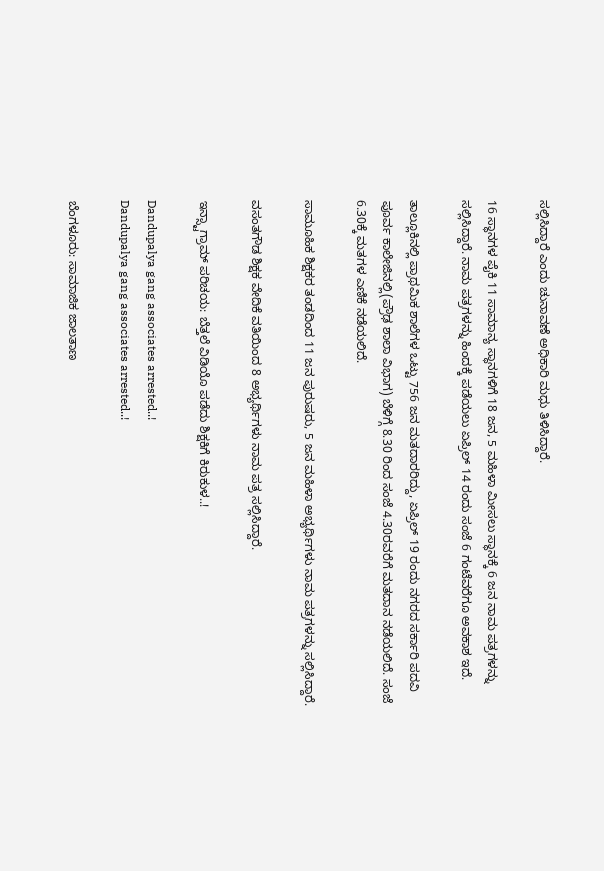ಸಲ್ಲಿಸಿದ್ದಾರೆ ಎಂದು ಚುನಾವಣೆ ಅಧಿಕಾರಿ ಮಧು ತಿಳಿಸಿದ್ದಾರೆ.

16 ಸ್ಥಾನಗಳ ಪೈಕಿ 11 ಸಾಮಾನ್ಯ ಸ್ಥಾನಗಳಿಗೆ 18 ಜನ, 5 ಮಹಿಳಾ ಮೀಸಲು ಸ್ಥಾನಕ್ಕೆ 6 ಜನ ನಾಮ ಪತ್ರಗಳನ್ನು ಸಲ್ಲಿಸಿದ್ದಾರೆ. ನಾಮ ಪತ್ರಗಳನ್ನು ಹಿಂದಕ್ಕೆ ಪಡೆಯಲು ಏಪ್ರಿಲ್ 14 ರಂದು ಸಂಜೆ 6 ಗಂಟೆವರೆಗೂ ಅವಕಾಶ ಇದೆ.

ತಾಲ್ಲೂಕಿನಲ್ಲಿ ಪ್ರಾಥಮಿಕ ಶಾಲೆಗಳ ಒಟ್ಟು 756 ಜನ ಮತದಾರರಿದ್ದು, ಏಪ್ರಿಲ್ 19 ರಂದು ನಗರದ ಸರ್ಕಾರಿ ಪದವಿ ಪೂರ್ವ ಕಾಲೇಜಿನಲ್ಲಿ(ಪ್ರೌಢ ಶಾಲಾ ವಿಭಾಗ) ಬೆಳಿಗ್ಗೆ 8.30 ರಿಂದ ಸಂಜೆ 4.30ರವರೆಗೆ ಮತದಾನ ನಡೆಯಲಿದೆ. ಸಂಜೆ 6.30ಕ್ಕೆ ಮತಗಳ ಎಣಿಕೆ ನಡೆಯಲಿದೆ.

ಸಾಮೂಹಿಕ ಶಿಕ್ಷಕರ ತಂಡದಿಂದ 11 ಜನ ಪುರುಷರು, 5 ಜನ ಮಹಿಳಾ ಅಭ್ಯರ್ಥಿಗಳು ನಾಮ ಪತ್ರಗಳನ್ನು ಸಲ್ಲಿಸಿದ್ದಾರೆ.

ವಸಂತಗೌಡ ಶಿಕ್ಷಕ ವೇದಿಕೆ ವತಿಯಿಂದ 8 ಅಭ್ಯರ್ಥಿಗಳು ನಾಮ ಪತ್ರ ಸಲ್ಲಿಸಿದ್ದಾರೆ.

ಇನ್ಸ್ಟಾಗ್ರಾಮ್ ಪರಿಚಯ: ಬೆತ್ತಲೆ ವಿಡಿಯೊ ಪಡೆದು ಶಿಕ್ಷಕಿಗೆ ಕಿರುಕುಳ..!

Dandupalya gang associates arrested..!
Dandupalya gang associates arrested..!

ಬೆಂಗಳೂರು: ಸಾಮಾಜಿಕ ಜಾಲತಾಣ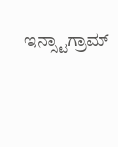ಇನ್ಸ್ಟಾಗ್ರಾಮ್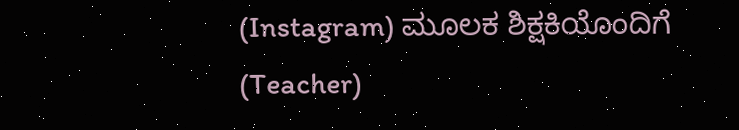(Instagram) ಮೂಲಕ ಶಿಕ್ಷಕಿಯೊಂದಿಗೆ (Teacher)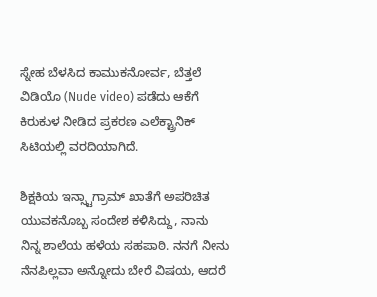ಸ್ನೇಹ ಬೆಳಸಿದ ಕಾಮುಕನೋರ್ವ, ಬೆತ್ತಲೆ ವಿಡಿಯೊ (Nude video) ಪಡೆದು ಆಕೆಗೆ ಕಿರುಕುಳ ನೀಡಿದ ಪ್ರಕರಣ ಎಲೆಕ್ಟ್ರಾನಿಕ್ ಸಿಟಿಯಲ್ಲಿ ವರದಿಯಾಗಿದೆ.

ಶಿಕ್ಷಕಿಯ ಇನ್ಸ್ಟಾಗ್ರಾಮ್ ಖಾತೆಗೆ ಅಪರಿಚಿತ ಯುವಕನೊಬ್ಬ ಸಂದೇಶ ಕಳಿಸಿದ್ದು, ನಾನು ನಿನ್ನ ಶಾಲೆಯ ಹಳೆಯ ಸಹಪಾಠಿ. ನನಗೆ ನೀನು ನೆನಪಿಲ್ಲವಾ ಅನ್ನೋದು ಬೇರೆ ವಿಷಯ, ಆದರೆ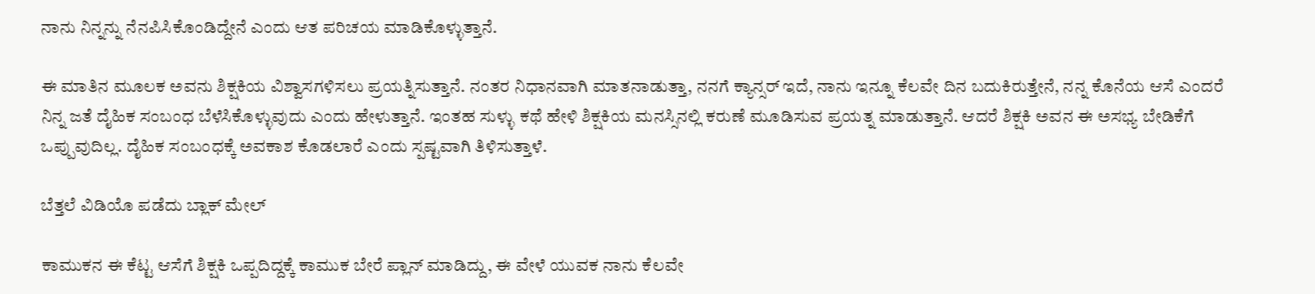ನಾನು ನಿನ್ನನ್ನು ನೆನಪಿಸಿಕೊಂಡಿದ್ದೇನೆ ಎಂದು ಆತ ಪರಿಚಯ ಮಾಡಿಕೊಳ್ಳುತ್ತಾನೆ.

ಈ ಮಾತಿನ ಮೂಲಕ ಅವನು ಶಿಕ್ಷಕಿಯ ವಿಶ್ವಾಸಗಳಿಸಲು ಪ್ರಯತ್ನಿಸುತ್ತಾನೆ. ನಂತರ ನಿಧಾನವಾಗಿ ಮಾತನಾಡುತ್ತಾ, ನನಗೆ ಕ್ಯಾನ್ಸರ್ ಇದೆ, ನಾನು ಇನ್ನೂ ಕೆಲವೇ ದಿನ ಬದುಕಿರುತ್ತೇನೆ, ನನ್ನ ಕೊನೆಯ ಆಸೆ ಎಂದರೆ ನಿನ್ನ ಜತೆ ದೈಹಿಕ ಸಂಬಂಧ ಬೆಳೆಸಿಕೊಳ್ಳುವುದು ಎಂದು ಹೇಳುತ್ತಾನೆ. ಇಂತಹ ಸುಳ್ಳು ಕಥೆ ಹೇಳಿ ಶಿಕ್ಷಕಿಯ ಮನಸ್ಸಿನಲ್ಲಿ ಕರುಣೆ ಮೂಡಿಸುವ ಪ್ರಯತ್ನ ಮಾಡುತ್ತಾನೆ. ಆದರೆ ಶಿಕ್ಷಕಿ ಅವನ ಈ ಅಸಭ್ಯ ಬೇಡಿಕೆಗೆ ಒಪ್ಪುವುದಿಲ್ಲ. ದೈಹಿಕ ಸಂಬಂಧಕ್ಕೆ ಅವಕಾಶ ಕೊಡಲಾರೆ ಎಂದು ಸ್ಪಷ್ಟವಾಗಿ ತಿಳಿಸುತ್ತಾಳೆ.

ಬೆತ್ತಲೆ ವಿಡಿಯೊ ಪಡೆದು ಬ್ಲಾಕ್ ಮೇಲ್

ಕಾಮುಕನ ಈ ಕೆಟ್ಟ ಆಸೆಗೆ ಶಿಕ್ಷಕಿ ಒಪ್ಪದಿದ್ದಕ್ಕೆ ಕಾಮುಕ ಬೇರೆ ಪ್ಲಾನ್ ಮಾಡಿದ್ದು, ಈ ವೇಳೆ ಯುವಕ ನಾನು ಕೆಲವೇ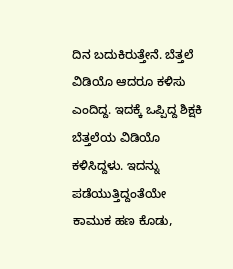ದಿನ ಬದುಕಿರುತ್ತೇನೆ. ಬೆತ್ತಲೆ ವಿಡಿಯೊ ಆದರೂ ಕಳಿಸು ಎಂದಿದ್ದ. ಇದಕ್ಕೆ ಒಪ್ಪಿದ್ದ ಶಿಕ್ಷಕಿ ಬೆತ್ತಲೆಯ ವಿಡಿಯೊ ಕಳಿಸಿದ್ದಳು. ಇದನ್ನು ಪಡೆಯುತ್ತಿದ್ದಂತೆಯೇ ಕಾಮುಕ ಹಣ ಕೊಡು,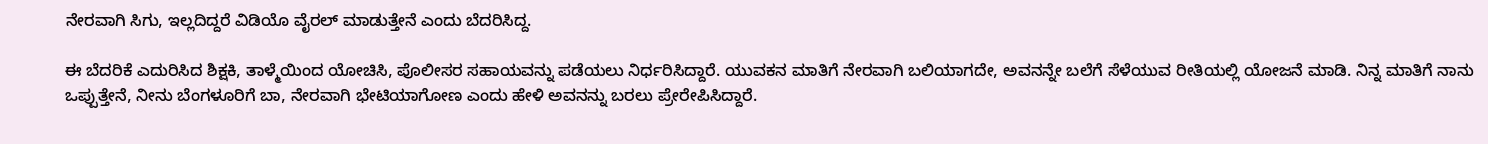ನೇರವಾಗಿ ಸಿಗು, ಇಲ್ಲದಿದ್ದರೆ ವಿಡಿಯೊ ವೈರಲ್ ಮಾಡುತ್ತೇನೆ ಎಂದು ಬೆದರಿಸಿದ್ದ.

ಈ ಬೆದರಿಕೆ ಎದುರಿಸಿದ ಶಿಕ್ಷಕಿ, ತಾಳ್ಮೆಯಿಂದ ಯೋಚಿಸಿ, ಪೊಲೀಸರ ಸಹಾಯವನ್ನು ಪಡೆಯಲು ನಿರ್ಧರಿಸಿದ್ದಾರೆ. ಯುವಕನ ಮಾತಿಗೆ ನೇರವಾಗಿ ಬಲಿಯಾಗದೇ, ಅವನನ್ನೇ ಬಲೆಗೆ ಸೆಳೆಯುವ ರೀತಿಯಲ್ಲಿ ಯೋಜನೆ ಮಾಡಿ. ನಿನ್ನ ಮಾತಿಗೆ ನಾನು ಒಪ್ಪುತ್ತೇನೆ, ನೀನು ಬೆಂಗಳೂರಿಗೆ ಬಾ, ನೇರವಾಗಿ ಭೇಟಿಯಾಗೋಣ ಎಂದು ಹೇಳಿ ಅವನನ್ನು ಬರಲು ಪ್ರೇರೇಪಿಸಿದ್ದಾರೆ.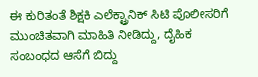ಈ ಕುರಿತಂತೆ ಶಿಕ್ಷಕಿ ಎಲೆಕ್ಟ್ರಾನಿಕ್ ಸಿಟಿ ಪೊಲೀಸರಿಗೆ ಮುಂಚಿತವಾಗಿ ಮಾಹಿತಿ ನೀಡಿದ್ದು, ದೈಹಿಕ ಸಂಬಂಧದ ಆಸೆಗೆ ಬಿದ್ದು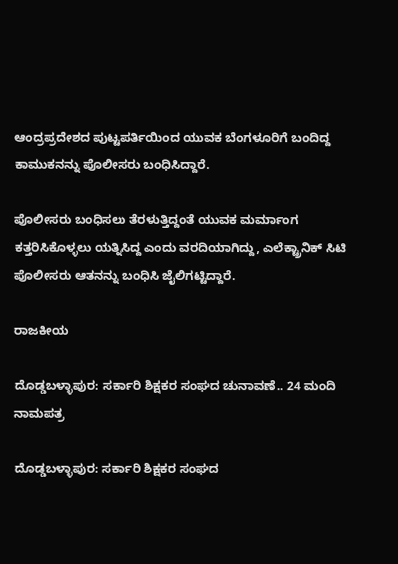ಆಂದ್ರಪ್ರದೇಶದ ಪುಟ್ಟಪರ್ತಿಯಿಂದ ಯುವಕ ಬೆಂಗಳೂರಿಗೆ ಬಂದಿದ್ದ ಕಾಮುಕನನ್ನು ಪೊಲೀಸರು ಬಂಧಿಸಿದ್ದಾರೆ.

ಪೊಲೀಸರು ಬಂಧಿಸಲು ತೆರಳುತ್ತಿದ್ದಂತೆ ಯುವಕ ಮರ್ಮಾಂಗ ಕತ್ತರಿಸಿಕೊಳ್ಳಲು ಯತ್ನಿಸಿದ್ದ ಎಂದು ವರದಿಯಾಗಿದ್ದು, ಎಲೆಕ್ಟ್ರಾನಿಕ್ ಸಿಟಿ ಪೊಲೀಸರು ಆತನನ್ನು ಬಂಧಿಸಿ ಜೈಲಿಗಟ್ಟಿದ್ದಾರೆ.

ರಾಜಕೀಯ

ದೊಡ್ಡಬಳ್ಳಾಪುರ: ಸರ್ಕಾರಿ ಶಿಕ್ಷಕರ ಸಂಘದ ಚುನಾವಣೆ‌‌.. 24 ಮಂದಿ ನಾಮಪತ್ರ

ದೊಡ್ಡಬಳ್ಳಾಪುರ: ಸರ್ಕಾರಿ ಶಿಕ್ಷಕರ ಸಂಘದ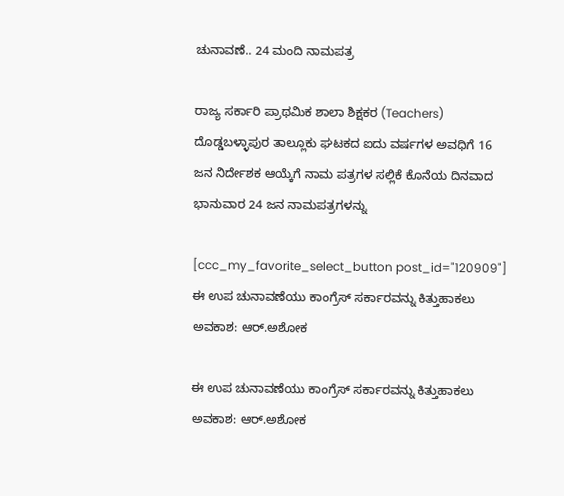ಚುನಾವಣೆ‌‌.. 24 ಮಂದಿ ನಾಮಪತ್ರ

ರಾಜ್ಯ ಸರ್ಕಾರಿ ಪ್ರಾಥಮಿಕ ಶಾಲಾ ಶಿಕ್ಷಕರ (Teachers) ದೊಡ್ಡಬಳ್ಳಾಪುರ ತಾಲ್ಲೂಕು ಘಟಕದ ಐದು ವರ್ಷಗಳ ಅವಧಿಗೆ 16 ಜನ ನಿರ್ದೇಶಕ ಆಯ್ಕೆಗೆ ನಾಮ ಪತ್ರಗಳ ಸಲ್ಲಿಕೆ ಕೊನೆಯ ದಿನವಾದ ಭಾನುವಾರ 24 ಜನ ನಾಮಪತ್ರಗಳನ್ನು

[ccc_my_favorite_select_button post_id="120909"]
ಈ ಉಪ ಚುನಾವಣೆಯು ಕಾಂಗ್ರೆಸ್ ಸರ್ಕಾರವನ್ನು ಕಿತ್ತುಹಾಕಲು ಅವಕಾಶ: ಆರ್.ಅಶೋಕ

ಈ ಉಪ ಚುನಾವಣೆಯು ಕಾಂಗ್ರೆಸ್ ಸರ್ಕಾರವನ್ನು ಕಿತ್ತುಹಾಕಲು ಅವಕಾಶ: ಆರ್.ಅಶೋಕ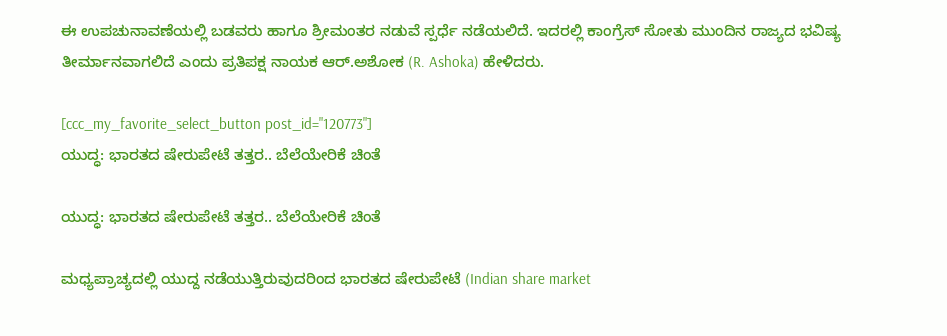ಈ ಉಪಚುನಾವಣೆಯಲ್ಲಿ ಬಡವರು ಹಾಗೂ ಶ್ರೀಮಂತರ ನಡುವೆ ಸ್ಪರ್ಧೆ ನಡೆಯಲಿದೆ. ಇದರಲ್ಲಿ ಕಾಂಗ್ರೆಸ್ ಸೋತು ಮುಂದಿನ ರಾಜ್ಯದ ಭವಿಷ್ಯ ತೀರ್ಮಾನವಾಗಲಿದೆ ಎಂದು ಪ್ರತಿಪಕ್ಷ ನಾಯಕ ಆರ್.ಅಶೋಕ (R. Ashoka) ಹೇಳಿದರು.

[ccc_my_favorite_select_button post_id="120773"]
ಯುದ್ಧ: ಭಾರತದ ಷೇರುಪೇಟೆ ತತ್ತರ.. ಬೆಲೆಯೇರಿಕೆ ಚಿಂತೆ

ಯುದ್ಧ: ಭಾರತದ ಷೇರುಪೇಟೆ ತತ್ತರ.. ಬೆಲೆಯೇರಿಕೆ ಚಿಂತೆ

ಮಧ್ಯಪ್ರಾಚ್ಯದಲ್ಲಿ ಯುದ್ದ ನಡೆಯುತ್ತಿರುವುದರಿಂದ ಭಾರತದ ಷೇರುಪೇಟೆ (Indian share market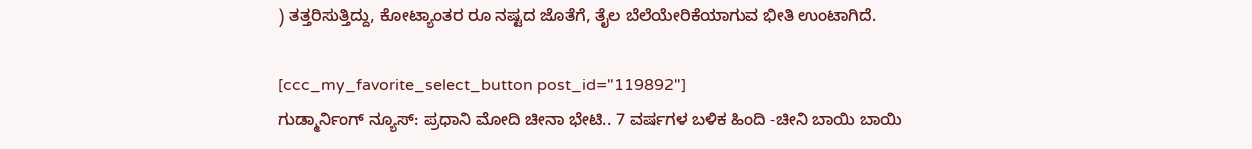) ತತ್ತರಿಸುತ್ತಿದ್ದು, ಕೋಟ್ಯಾಂತರ ರೂ ನಷ್ಟದ ಜೊತೆಗೆ, ತೈಲ ಬೆಲೆಯೇರಿಕೆಯಾಗುವ ಭೀತಿ ಉಂಟಾಗಿದೆ.

[ccc_my_favorite_select_button post_id="119892"]
ಗುಡ್ಮಾರ್ನಿಂಗ್ ನ್ಯೂಸ್: ಪ್ರಧಾನಿ ಮೋದಿ ಚೀನಾ ಭೇಟಿ.. 7 ವರ್ಷಗಳ ಬಳಿಕ ಹಿಂದಿ -ಚೀನಿ ಬಾಯಿ ಬಾಯಿ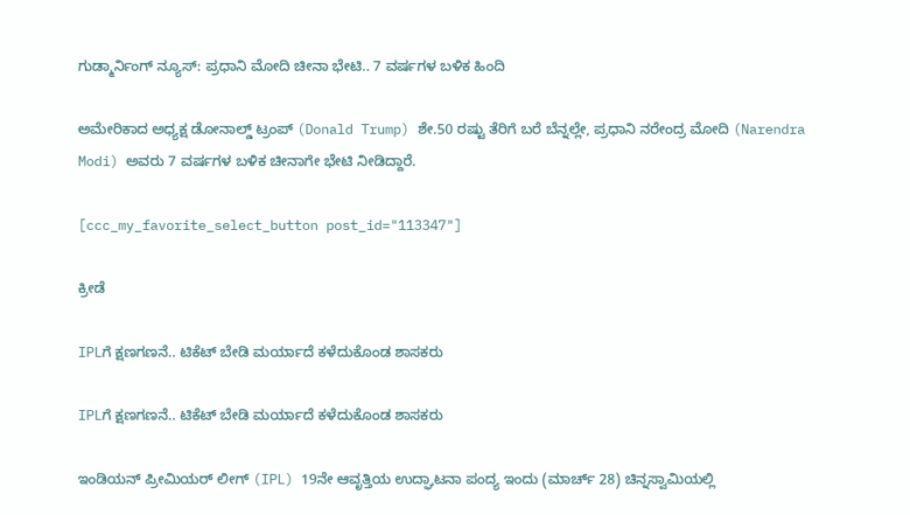ಗುಡ್ಮಾರ್ನಿಂಗ್ ನ್ಯೂಸ್: ಪ್ರಧಾನಿ ಮೋದಿ ಚೀನಾ ಭೇಟಿ.. 7 ವರ್ಷಗಳ ಬಳಿಕ ಹಿಂದಿ

ಅಮೇರಿಕಾದ ಅಧ್ಯಕ್ಷ ಡೋನಾಲ್ಡ್ ಟ್ರಂಪ್ (Donald Trump) ಶೇ.50 ರಷ್ಟು ತೆರಿಗೆ ಬರೆ ಬೆನ್ನಲ್ಲೇ, ಪ್ರಧಾನಿ ನರೇಂದ್ರ ಮೋದಿ (Narendra Modi) ಅವರು 7 ವರ್ಷಗಳ ಬಳಿಕ ಚೀನಾಗೇ ಭೇಟಿ ನೀಡಿದ್ದಾರೆ.

[ccc_my_favorite_select_button post_id="113347"]

ಕ್ರೀಡೆ

IPLಗೆ ಕ್ಷಣಗಣನೆ.. ಟಿಕೆಟ್ ಬೇಡಿ ಮರ್ಯಾದೆ ಕಳೆದುಕೊಂಡ ಶಾಸಕರು

IPLಗೆ ಕ್ಷಣಗಣನೆ.. ಟಿಕೆಟ್ ಬೇಡಿ ಮರ್ಯಾದೆ ಕಳೆದುಕೊಂಡ ಶಾಸಕರು

ಇಂಡಿಯನ್ ಪ್ರೀಮಿಯರ್ ಲೀಗ್ (IPL) 19ನೇ ಆವೃತ್ತಿಯ ಉದ್ಘಾಟನಾ ಪಂದ್ಯ ಇಂದು (ಮಾರ್ಚ್ 28) ಚಿನ್ನಸ್ವಾಮಿಯಲ್ಲಿ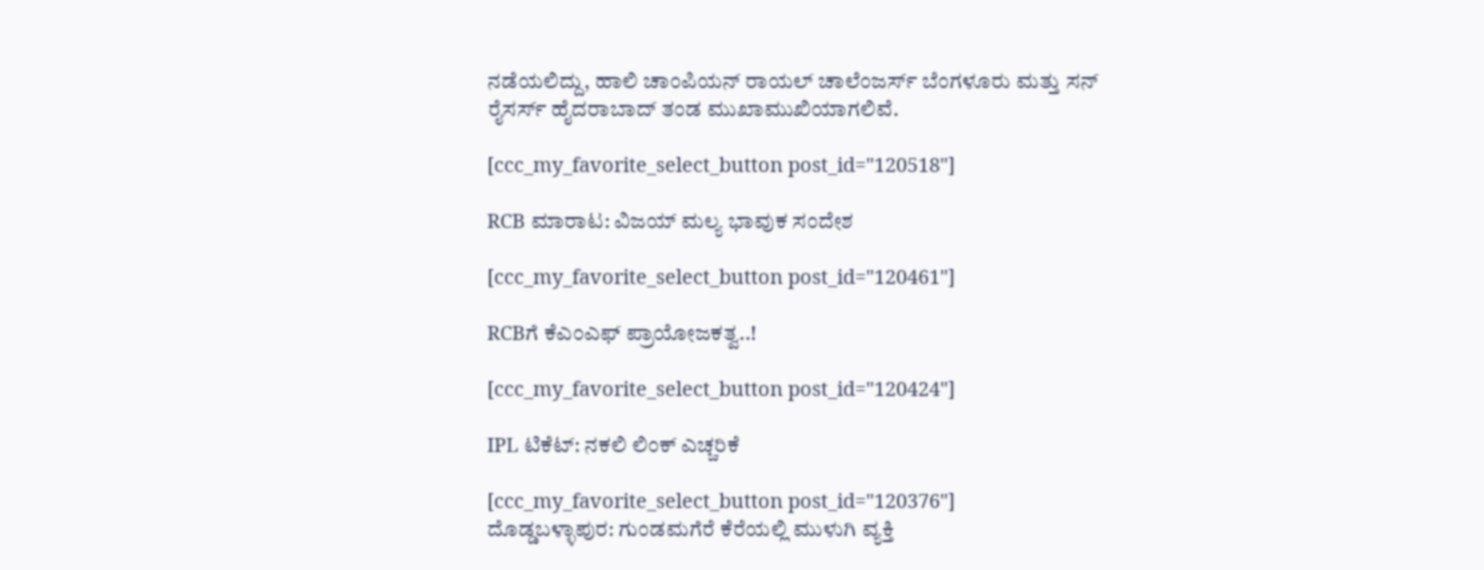ನಡೆಯಲಿದ್ದು, ಹಾಲಿ ಚಾಂಪಿಯನ್ ರಾಯಲ್ ಚಾಲೆಂಜರ್ಸ್ ಬೆಂಗಳೂರು ಮತ್ತು ಸನ್‌ ರೈಸರ್ಸ್ ಹೈದರಾಬಾದ್ ತಂಡ ಮುಖಾಮುಖಿಯಾಗಲಿವೆ.

[ccc_my_favorite_select_button post_id="120518"]

RCB ಮಾರಾಟ: ವಿಜಯ್ ಮಲ್ಯ ಭಾವುಕ ಸಂದೇಶ

[ccc_my_favorite_select_button post_id="120461"]

RCBಗೆ ಕೆಎಂಎಫ್ ಪ್ರಾಯೋಜಕತ್ವ..!

[ccc_my_favorite_select_button post_id="120424"]

IPL ಟಿಕೆಟ್: ನಕಲಿ ಲಿಂಕ್ ಎಚ್ಚರಿಕೆ

[ccc_my_favorite_select_button post_id="120376"]
ದೊಡ್ಡಬಳ್ಳಾಪುರ: ಗುಂಡಮಗೆರೆ ಕೆರೆಯಲ್ಲಿ ಮುಳುಗಿ ವ್ಯಕ್ತಿ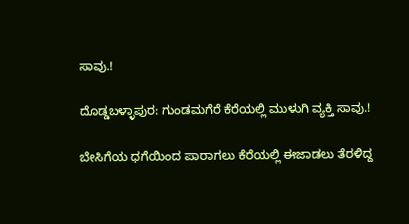ಸಾವು.!

ದೊಡ್ಡಬಳ್ಳಾಪುರ: ಗುಂಡಮಗೆರೆ ಕೆರೆಯಲ್ಲಿ ಮುಳುಗಿ ವ್ಯಕ್ತಿ ಸಾವು.!

ಬೇಸಿಗೆಯ ಧಗೆಯಿಂದ ಪಾರಾಗಲು ಕೆರೆಯಲ್ಲಿ ಈಜಾಡಲು ತೆರಳಿದ್ದ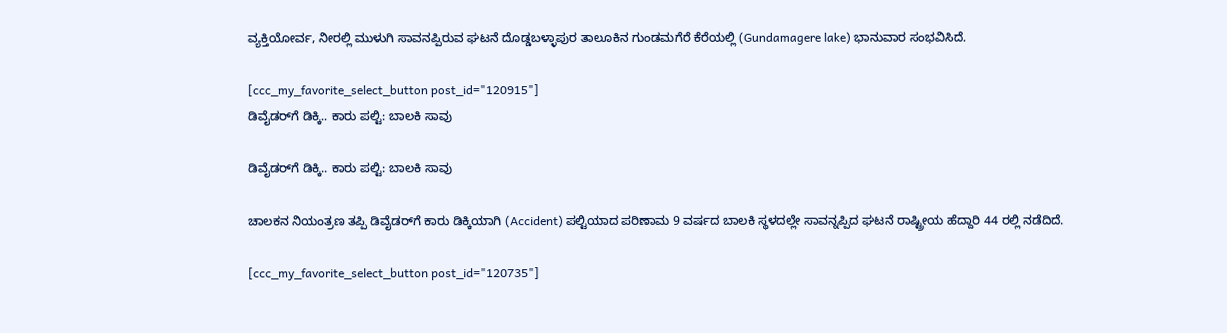ವ್ಯಕ್ತಿಯೋರ್ವ, ನೀರಲ್ಲಿ ಮುಳುಗಿ ಸಾವನಪ್ಪಿರುವ ಘಟನೆ ದೊಡ್ಡಬಳ್ಳಾಪುರ ತಾಲೂಕಿ‌ನ ಗುಂಡಮಗೆರೆ ಕೆರೆಯಲ್ಲಿ (Gundamagere lake) ಭಾನುವಾರ ಸಂಭವಿಸಿದೆ.

[ccc_my_favorite_select_button post_id="120915"]
ಡಿವೈಡರ್‌ಗೆ ಡಿಕ್ಕಿ.. ಕಾರು ಪಲ್ಟಿ: ಬಾಲಕಿ ಸಾವು

ಡಿವೈಡರ್‌ಗೆ ಡಿಕ್ಕಿ.. ಕಾರು ಪಲ್ಟಿ: ಬಾಲಕಿ ಸಾವು

ಚಾಲಕನ ನಿಯಂತ್ರಣ ತಪ್ಪಿ ಡಿವೈಡರ್‌ಗೆ ಕಾರು ಡಿಕ್ಕಿಯಾಗಿ (Accident) ಪಲ್ಟಿಯಾದ ಪರಿಣಾಮ 9 ವರ್ಷದ ಬಾಲಕಿ ಸ್ಥಳದಲ್ಲೇ ಸಾವನ್ನಪ್ಪಿದ ಘಟನೆ ರಾಷ್ಟ್ರೀಯ ಹೆದ್ದಾರಿ 44 ರಲ್ಲಿ ನಡೆದಿದೆ.

[ccc_my_favorite_select_button post_id="120735"]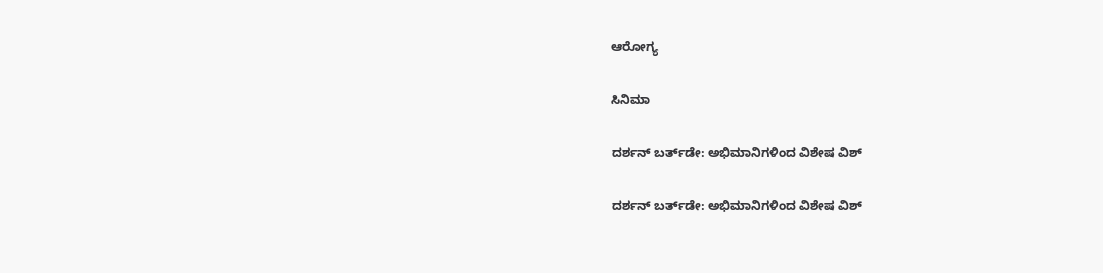ಆರೋಗ್ಯ

ಸಿನಿಮಾ

ದರ್ಶನ್ ಬರ್ತ್‌ಡೇ: ಅಭಿಮಾನಿಗಳಿಂದ ವಿಶೇಷ ವಿಶ್

ದರ್ಶನ್ ಬರ್ತ್‌ಡೇ: ಅಭಿಮಾನಿಗಳಿಂದ ವಿಶೇಷ ವಿಶ್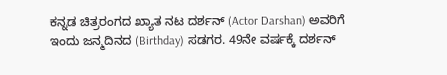ಕನ್ನಡ ಚಿತ್ರರಂಗದ ಖ್ಯಾತ ನಟ ದರ್ಶನ್ (Actor Darshan) ಅವರಿಗೆ ಇಂದು ಜನ್ಮದಿನದ (Birthday) ಸಡಗರ. 49ನೇ ವರ್ಷಕ್ಕೆ ದರ್ಶನ್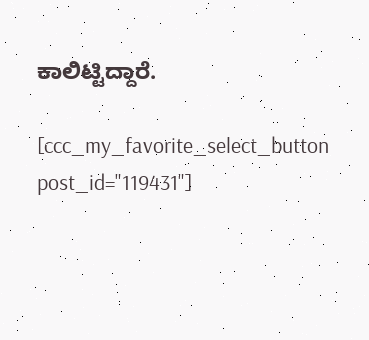ಕಾಲಿಟ್ಟಿದ್ದಾರೆ.

[ccc_my_favorite_select_button post_id="119431"]